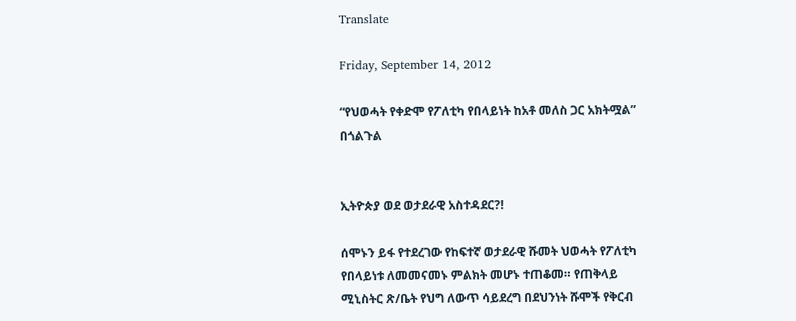Translate

Friday, September 14, 2012

“የህወሓት የቀድሞ የፖለቲካ የበላይነት ከአቶ መለስ ጋር አክትሟል” በጎልጉል


ኢትዮጵያ ወደ ወታደራዊ አስተዳደር?!

ሰሞኑን ይፋ የተደረገው የከፍተኛ ወታደራዊ ሹመት ህወሓት የፖለቲካ የበላይነቱ ለመመናመኑ ምልክት መሆኑ ተጠቆመ። የጠቅላይ ሚኒስትር ጽ/ቤት የህግ ለውጥ ሳይደረግ በደህንነት ሹሞች የቅርብ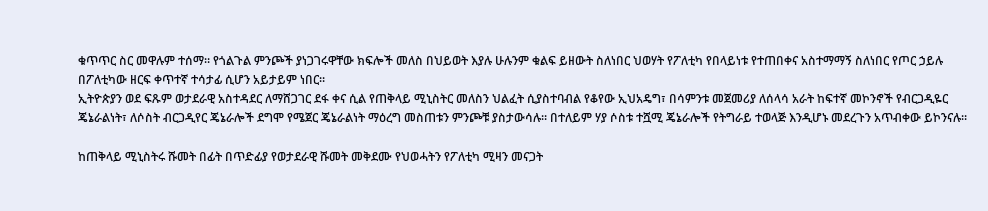ቁጥጥር ስር መዋሉም ተሰማ። የጎልጉል ምንጮች ያነጋገሩዋቸው ክፍሎች መለስ በህይወት እያሉ ሁሉንም ቁልፍ ይዘውት ስለነበር ህወሃት የፖለቲካ የበላይነቱ የተጠበቀና አስተማማኝ ስለነበር የጦር ኃይሉ በፖለቲካው ዘርፍ ቀጥተኛ ተሳታፊ ሲሆን አይታይም ነበር።
ኢትዮጵያን ወደ ፍጹም ወታደራዊ አስተዳደር ለማሸጋገር ደፋ ቀና ሲል የጠቅላይ ሚኒስትር መለስን ህልፈት ሲያስተባብል የቆየው ኢህአዴግ፣ በሳምንቱ መጀመሪያ ለሰላሳ አራት ከፍተኛ መኮንኖች የብርጋዲዬር ጄኔራልነት፣ ለሶስት ብርጋዲየር ጄኔራሎች ደግሞ የሜጀር ጄኔራልነት ማዕረግ መስጠቱን ምንጮቹ ያስታውሳሉ። በተለይም ሃያ ሶስቱ ተሿሚ ጄኔራሎች የትግራይ ተወላጅ እንዲሆኑ መደረጉን አጥብቀው ይኮንናሉ።

ከጠቅላይ ሚኒስትሩ ሹመት በፊት በጥድፊያ የወታደራዊ ሹመት መቅደሙ የህወሓትን የፖለቲካ ሚዛን መናጋት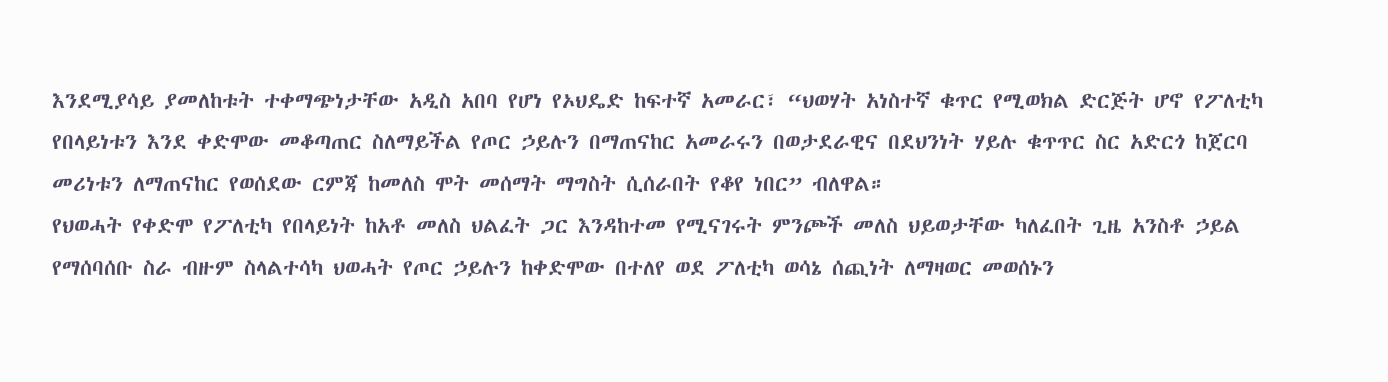እንደሚያሳይ ያመለከቱት ተቀማጭነታቸው አዲስ አበባ የሆነ የኦህዴድ ከፍተኛ አመራር፣ “ህወሃት አነስተኛ ቁጥር የሚወክል ድርጅት ሆኖ የፖለቲካ የበላይነቱን እንደ ቀድሞው መቆጣጠር ስለማይችል የጦር ኃይሉን በማጠናከር አመራሩን በወታደራዊና በደህንነት ሃይሉ ቁጥጥር ስር አድርጎ ከጀርባ መሪነቱን ለማጠናከር የወሰደው ርምጃ ከመለስ ሞት መሰማት ማግስት ሲሰራበት የቆየ ነበር” ብለዋል።
የህወሓት የቀድሞ የፖለቲካ የበላይነት ከአቶ መለስ ህልፈት ጋር እንዳከተመ የሚናገሩት ምንጮች መለስ ህይወታቸው ካለፈበት ጊዜ አንስቶ ኃይል የማሰባሰቡ ስራ ብዙም ስላልተሳካ ህወሓት የጦር ኃይሉን ከቀድሞው በተለየ ወደ ፖለቲካ ወሳኔ ሰጪነት ለማዛወር መወሰኑን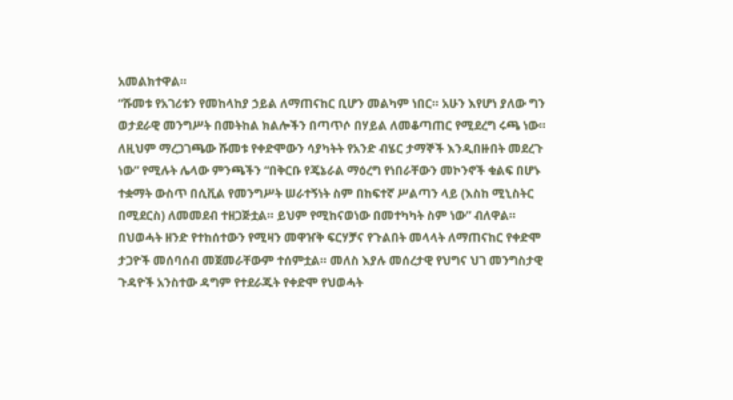አመልክተዋል።
“ሹመቱ የአገሪቱን የመከላከያ ኃይል ለማጠናከር ቢሆን መልካም ነበር። አሁን እየሆነ ያለው ግን ወታደራዊ መንግሥት በመትከል ክልሎችን በጣጥሶ በሃይል ለመቆጣጠር የሚደረግ ሩጫ ነው። ለዚህም ማረጋገጫው ሹመቱ የቀድሞውን ሳያካትት የአንድ ብሄር ታማኞች እንዲበዙበት መደረጉ ነው” የሚሉት ሌላው ምንጫችን “በቅርቡ የጄኔራል ማዕረግ የነበራቸውን መኮንኖች ቁልፍ በሆኑ ተቋማት ውስጥ በሲቪል የመንግሥት ሠራተኝነት ስም በከፍተኛ ሥልጣን ላይ (እስከ ሚኒስትር በሚደርስ) ለመመደብ ተዘጋጅቷል። ይህም የሚከናወነው በመተካካት ስም ነው” ብለዋል።
በህወሓት ዘንድ የተከሰተውን የሚዛን መዋዠቅ ፍርሃቻና የጉልበት መላላት ለማጠናከር የቀድሞ ታጋዮች መሰባሰብ መጀመራቸውም ተሰምቷል። መለስ እያሉ መሰረታዊ የህግና ህገ መንግስታዊ ጉዳዮች አንስተው ዳግም የተደራጁት የቀድሞ የህወሓት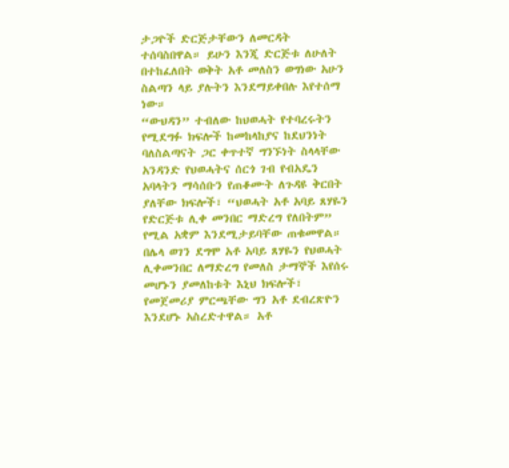ታጋዮች ድርጅታቸውን ለመርዳት ተሰባስበዋል። ይሁን እንጂ ድርጅቱ ለሁለት በተከፈለበት ወቅት አቶ መለስን ወግነው አሁን ስልጣን ላይ ያሉትን እንደማይቀበሉ እየተሰማ ነው።
“ውህዳን” ተብለው ከህወሓት የተባረሩትን የሚደግፉ ክፍሎች ከመከላከያና ከደህንነት ባለስልጣናት ጋር ቀጥተኛ ግንኙነት ስላላቸው አንዳንድ የህወሓትና ሰርጎ ገብ የብአዴን አባላትን ማሳሰቡን የጠቆሙት ለጉዳዩ ቅርበት ያለቸው ክፍሎች፣ “ህወሓት አቶ አባይ ጸሃዬን የድርጅቱ ሊቀ መንበር ማድረግ የለበትም” የሚል አቋም እንደሚታይባቸው ጠቁመዋል። በሌላ ወገን ደግሞ አቶ አባይ ጸሃዬን የህወሓት ሊቀመንበር ለማድረግ የመለስ ታማኞች እየሰሩ መሆኑን ያመለከቱት እኒህ ክፍሎች፣ የመጀመሪያ ምርጫቸው ግን አቶ ደብረጽዮን እንደሆኑ አስረድተዋል። አቶ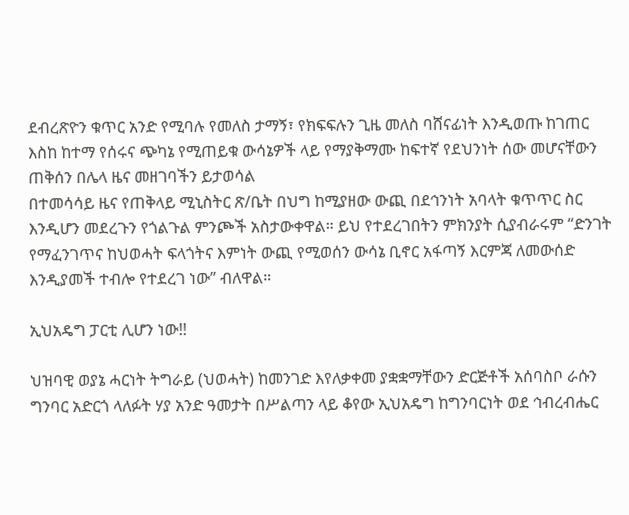ደብረጽዮን ቁጥር አንድ የሚባሉ የመለስ ታማኝ፣ የክፍፍሉን ጊዜ መለስ ባሸናፊነት እንዲወጡ ከገጠር እስከ ከተማ የሰሩና ጭካኔ የሚጠይቁ ውሳኔዎች ላይ የማያቅማሙ ከፍተኛ የደህንነት ሰው መሆናቸውን ጠቅሰን በሌላ ዜና መዘገባችን ይታወሳል
በተመሳሳይ ዜና የጠቅላይ ሚኒስትር ጽ/ቤት በህግ ከሚያዘው ውጪ በደኅንነት አባላት ቁጥጥር ስር እንዲሆን መደረጉን የጎልጉል ምንጮች አስታውቀዋል። ይህ የተደረገበትን ምክንያት ሲያብራሩም “ድንገት የማፈንገጥና ከህወሓት ፍላጎትና እምነት ውጪ የሚወሰን ውሳኔ ቢኖር አፋጣኝ እርምጃ ለመውሰድ እንዲያመች ተብሎ የተደረገ ነው” ብለዋል።

ኢህአዴግ ፓርቲ ሊሆን ነው!!

ህዝባዊ ወያኔ ሓርነት ትግራይ (ህወሓት) ከመንገድ እየለቃቀመ ያቋቋማቸውን ድርጅቶች አሰባስቦ ራሱን ግንባር አድርጎ ላለፉት ሃያ አንድ ዓመታት በሥልጣን ላይ ቆየው ኢህአዴግ ከግንባርነት ወደ ኅብረብሔር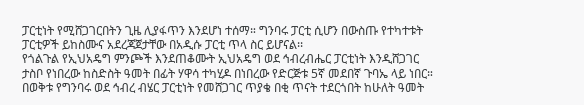ፓርቲነት የሚሸጋገርበትን ጊዜ ሊያፋጥን እንደሆነ ተሰማ። ግንባሩ ፓርቲ ሲሆን በውስጡ የተካተቱት ፓርቲዎች ይከስሙና አደረጃጀታቸው በአዲሱ ፓርቲ ጥላ ስር ይሆናል፡፡
የጎልጉል የኢህአዴግ ምንጮች እንደጠቆሙት ኢህአዴግ ወደ ኅብረብሔር ፓርቲነት እንዲሸጋገር ታስቦ የነበረው ከስድስት ዓመት በፊት ሃዋሳ ተካሂዶ በነበረው የድርጅቱ 5ኛ መደበኛ ጉባኤ ላይ ነበር። በወቅቱ የግንባሩ ወደ ኅብረ ብሄር ፓርቲነት የመሸጋገር ጥያቄ በቂ ጥናት ተደርጎበት ከሁለት ዓመት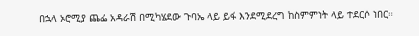በኋላ ኦሮሚያ ጨፌ አዳራሽ በሚካሄደው ጉባኤ ላይ ይፋ እንደሚደረግ ከስምምነት ላይ ተደርሶ ነበር።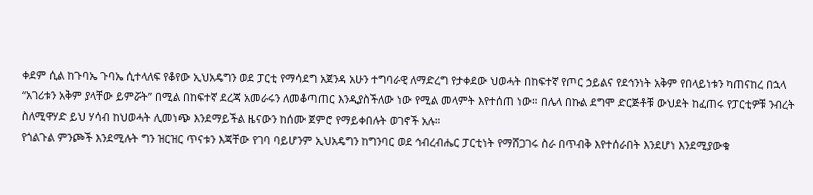ቀደም ሲል ከጉባኤ ጉባኤ ሲተላለፍ የቆየው ኢህአዴግን ወደ ፓርቲ የማሳደግ አጀንዳ አሁን ተግባራዊ ለማድረግ የታቀደው ህወሓት በከፍተኛ የጦር ኃይልና የደኅንነት አቅም የበላይነቱን ካጠናከረ በኋላ “አገሪቱን አቅም ያላቸው ይምሯት” በሚል በከፍተኛ ደረጃ አመራሩን ለመቆጣጠር እንዲያስችለው ነው የሚል መላምት እየተሰጠ ነው። በሌላ በኩል ደግሞ ድርጅቶቹ ውህደት ከፈጠሩ የፓርቲዎቹ ንብረት ስለሚዋሃድ ይህ ሃሳብ ከህወሓት ሊመነጭ እንደማይችል ዜናውን ከሰሙ ጀምሮ የማይቀበሉት ወገኖች አሉ።
የጎልጉል ምንጮች እንደሚሉት ግን ዝርዝር ጥናቱን እጃቸው የገባ ባይሆንም ኢህአዴግን ከግንባር ወደ ኅብረብሔር ፓርቲነት የማሸጋገሩ ስራ በጥብቅ እየተሰራበት እንደሆነ እንደሚያውቁ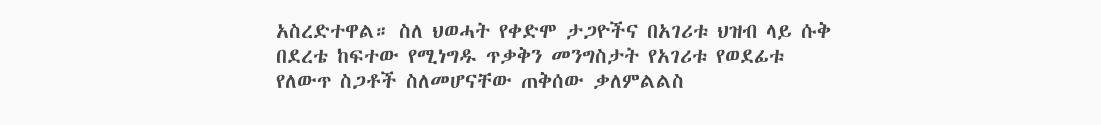አስረድተዋል። ስለ ህወሓት የቀድሞ ታጋዮችና በአገሪቱ ህዝብ ላይ ሱቅ በደረቴ ከፍተው የሚነግዱ ጥቃቅን መንግስታት የአገሪቱ የወደፊቱ የለውጥ ስጋቶች ስለመሆናቸው ጠቅሰው ቃለምልልስ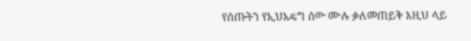የሰጡትን የኢህአዴግ ሰው ሙሉ ቃለመጠይቅ እዚህ ላይ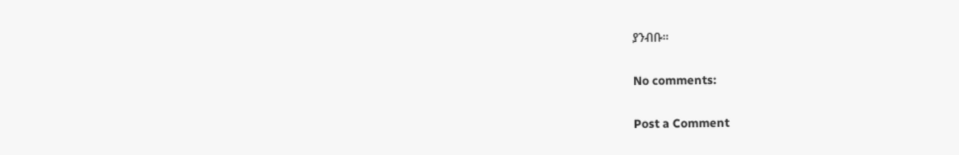ያንብቡ።

No comments:

Post a Comment